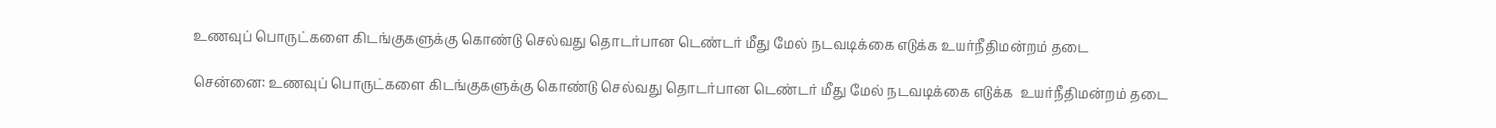உணவுப் பொருட்களை கிடங்குகளுக்கு கொண்டு செல்வது தொடர்பான டெண்டர் மீது மேல் நடவடிக்கை எடுக்க உயர்நீதிமன்றம் தடை

சென்னை: உணவுப் பொருட்களை கிடங்குகளுக்கு கொண்டு செல்வது தொடர்பான டெண்டர் மீது மேல் நடவடிக்கை எடுக்க  உயர்நீதிமன்றம் தடை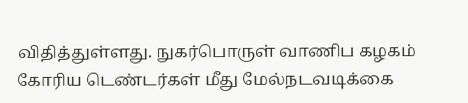விதித்துள்ளது. நுகர்பொருள் வாணிப கழகம் கோரிய டெண்டர்கள் மீது மேல்நடவடிக்கை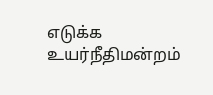எடுக்க உயர்நீதிமன்றம்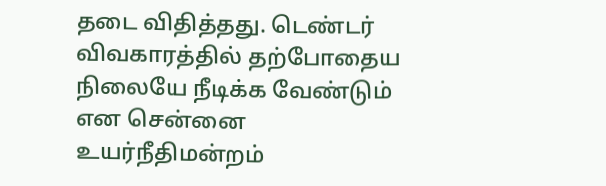தடை விதித்தது. டெண்டர் விவகாரத்தில் தற்போதைய நிலையே நீடிக்க வேண்டும் என சென்னை உயர்நீதிமன்றம்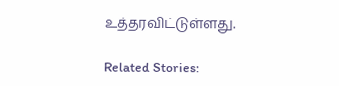உத்தரவிட்டுள்ளது.

Related Stories: